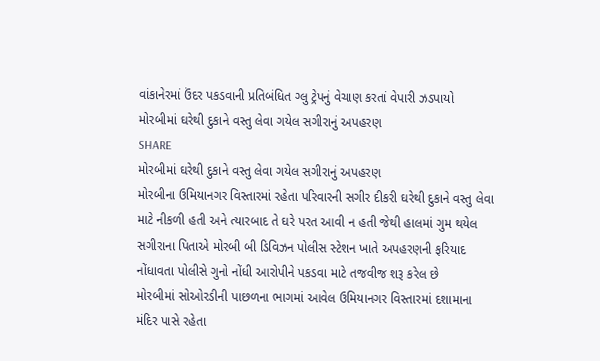વાંકાનેરમાં ઉંદર પકડવાની પ્રતિબંધિત ગ્લુ ટ્રેપનું વેચાણ કરતાં વેપારી ઝડપાયો
મોરબીમાં ઘરેથી દુકાને વસ્તુ લેવા ગયેલ સગીરાનું અપહરણ
SHARE
મોરબીમાં ઘરેથી દુકાને વસ્તુ લેવા ગયેલ સગીરાનું અપહરણ
મોરબીના ઉમિયાનગર વિસ્તારમાં રહેતા પરિવારની સગીર દીકરી ઘરેથી દુકાને વસ્તુ લેવા માટે નીકળી હતી અને ત્યારબાદ તે ઘરે પરત આવી ન હતી જેથી હાલમાં ગુમ થયેલ સગીરાના પિતાએ મોરબી બી ડિવિઝન પોલીસ સ્ટેશન ખાતે અપહરણની ફરિયાદ નોંધાવતા પોલીસે ગુનો નોંધી આરોપીને પકડવા માટે તજવીજ શરૂ કરેલ છે
મોરબીમાં સોઓરડીની પાછળના ભાગમાં આવેલ ઉમિયાનગર વિસ્તારમાં દશામાના મંદિર પાસે રહેતા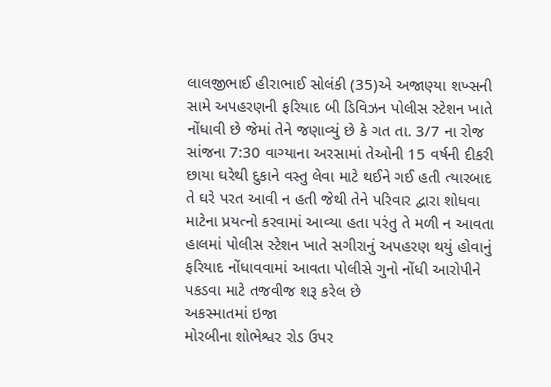લાલજીભાઈ હીરાભાઈ સોલંકી (35)એ અજાણ્યા શખ્સની સામે અપહરણની ફરિયાદ બી ડિવિઝન પોલીસ સ્ટેશન ખાતે નોંધાવી છે જેમાં તેને જણાવ્યું છે કે ગત તા. 3/7 ના રોજ સાંજના 7:30 વાગ્યાના અરસામાં તેઓની 15 વર્ષની દીકરી છાયા ઘરેથી દુકાને વસ્તુ લેવા માટે થઈને ગઈ હતી ત્યારબાદ તે ઘરે પરત આવી ન હતી જેથી તેને પરિવાર દ્વારા શોધવા માટેના પ્રયત્નો કરવામાં આવ્યા હતા પરંતુ તે મળી ન આવતા હાલમાં પોલીસ સ્ટેશન ખાતે સગીરાનું અપહરણ થયું હોવાનું ફરિયાદ નોંધાવવામાં આવતા પોલીસે ગુનો નોંધી આરોપીને પકડવા માટે તજવીજ શરૂ કરેલ છે
અકસ્માતમાં ઇજા
મોરબીના શોભેશ્વર રોડ ઉપર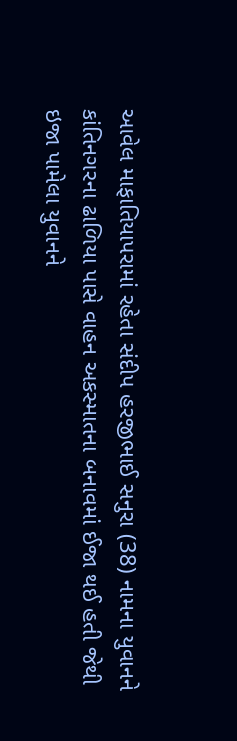આવેલ માફાતિયાપરામાં રહેતા સંદીપ હરજીભાઈ સનુરા (38) નામના યુવાનને કાંતિનગરના ઢાળિયા પાસે વાહન અકસ્માતના બનાવમાં ઈજા થઈ હતી જેથી ઇજા પામેલા યુવાનને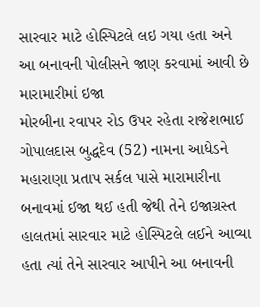સારવાર માટે હોસ્પિટલે લઇ ગયા હતા અને આ બનાવની પોલીસને જાણ કરવામાં આવી છે
મારામારીમાં ઇજા
મોરબીના રવાપર રોડ ઉપર રહેતા રાજેશભાઈ ગોપાલદાસ બુદ્ધદેવ (52) નામના આધેડને મહારાણા પ્રતાપ સર્કલ પાસે મારામારીના બનાવમાં ઈજા થઈ હતી જેથી તેને ઇજાગ્રસ્ત હાલતમાં સારવાર માટે હોસ્પિટલે લઈને આવ્યા હતા ત્યાં તેને સારવાર આપીને આ બનાવની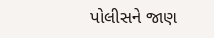પોલીસને જાણ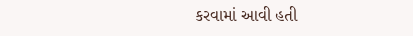કરવામાં આવી હતી